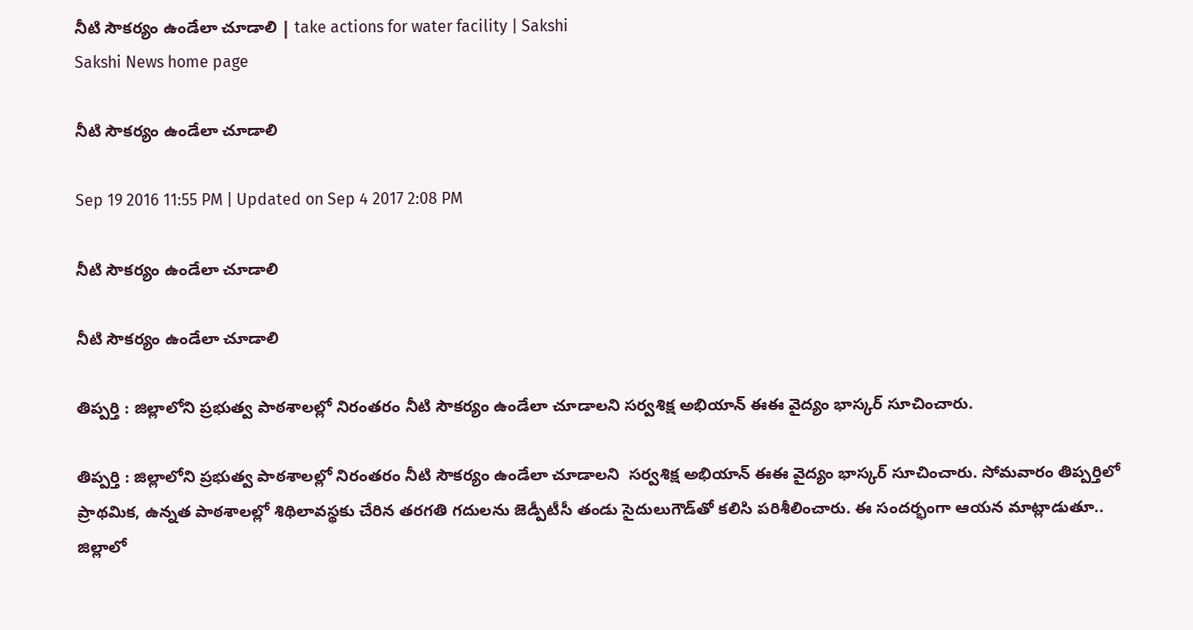నీటి సౌకర్యం ఉండేలా చూడాలి | take actions for water facility | Sakshi
Sakshi News home page

నీటి సౌకర్యం ఉండేలా చూడాలి

Sep 19 2016 11:55 PM | Updated on Sep 4 2017 2:08 PM

నీటి సౌకర్యం ఉండేలా చూడాలి

నీటి సౌకర్యం ఉండేలా చూడాలి

తిప్పర్తి : జిల్లాలోని ప్రభుత్వ పాఠశాలల్లో నిరంతరం నీటి సౌకర్యం ఉండేలా చూడాలని సర్వశిక్ష అభియాన్‌ ఈఈ వైద్యం భాస్కర్‌ సూచించారు.

తిప్పర్తి : జిల్లాలోని ప్రభుత్వ పాఠశాలల్లో నిరంతరం నీటి సౌకర్యం ఉండేలా చూడాలని  సర్వశిక్ష అభియాన్‌ ఈఈ వైద్యం భాస్కర్‌ సూచించారు. సోమవారం తిప్పర్తిలో ప్రాథమిక, ఉన్నత పాఠశాలల్లో శిథిలావస్థకు చేరిన తరగతి గదులను జెడ్పీటీసీ తండు సైదులుగౌడ్‌తో కలిసి పరిశీలించారు. ఈ సందర్భంగా ఆయన మాట్లాడుతూ..  జిల్లాలో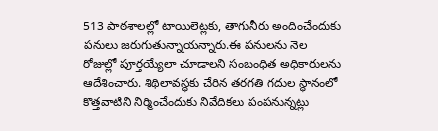513 పాఠశాలల్లో టాయిలెట్లకు, తాగునీరు అందించేందుకు పనులు జరుగుతున్నాయన్నారు.ఈ పనులను నెల రోజుల్లో పూర్తయ్యేలా చూడాలని సంబంధిత అధికారులను ఆదేశించారు. శిథిలావస్థకు చేరిన తరగతి గదుల స్థానంలో కొత్తవాటిని నిర్మించేందుకు నివేదికలు పంపనున్నట్లు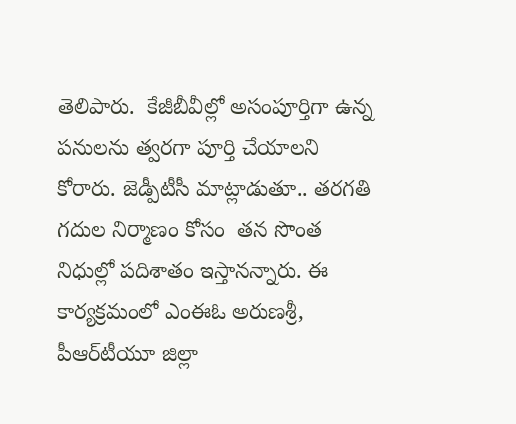తెలిపారు.  కేజీబీవీల్లో అసంపూర్తిగా ఉన్న పనులను త్వరగా పూర్తి చేయాలని కోరారు. జెడ్పీటీసీ మాట్లాడుతూ.. తరగతి గదుల నిర్మాణం కోసం  తన సొంత నిధుల్లో పదిశాతం ఇస్తానన్నారు. ఈ కార్యక్రమంలో ఎంఈఓ అరుణశ్రీ, పీఆర్‌టీయూ జిల్లా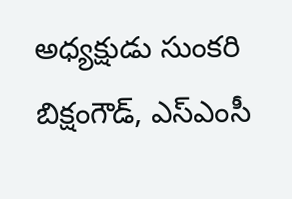అధ్యక్షుడు సుంకరి బిక్షంగౌడ్, ఎస్‌ఎంసీ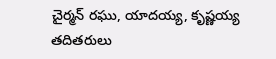చైర్మన్‌ రఘు, యాదయ్య, కృష్ణయ్య తదితరులు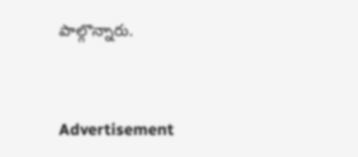పాల్గొన్నారు.


Advertisement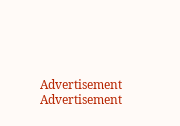Advertisement
Advertisement